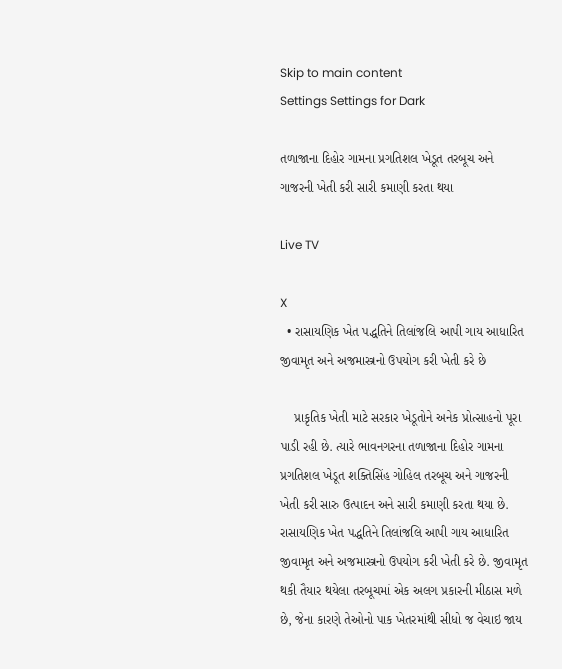Skip to main content
Settings Settings for Dark

તળાજાના દિહોર ગામના પ્રગતિશલ ખેડૂત તરબૂચ અને ગાજરની ખેતી કરી સારી કમાણી કરતા થયા

Live TV

X
  • રાસાયણિક ખેત પદ્ધતિને તિલાંજલિ આપી ગાય આધારિત જીવામૃત અને અજમાસ્ત્રનો ઉપયોગ કરી ખેતી કરે છે

    પ્રાકૃતિક ખેતી માટે સરકાર ખેડૂતોને અનેક પ્રોત્સાહનો પૂરા પાડી રહી છે. ત્યારે ભાવનગરના તળાજાના દિહોર ગામના પ્રગતિશલ ખેડૂત શક્તિસિંહ ગોહિલ તરબૂચ અને ગાજરની ખેતી કરી સારુ ઉત્પાદન અને સારી કમાણી કરતા થયા છે. રાસાયણિક ખેત પદ્ધતિને તિલાંજલિ આપી ગાય આધારિત જીવામૃત અને અજમાસ્ત્રનો ઉપયોગ કરી ખેતી કરે છે. જીવામૃત થકી તૈયાર થયેલા તરબૂચમાં એક અલગ પ્રકારની મીઠાસ મળે છે, જેના કારણે તેઓનો પાક ખેતરમાંથી સીધો જ વેચાઇ જાય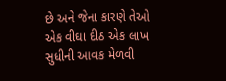છે અને જેના કારણે તેઓ એક વીઘા દીઠ એક લાખ સુધીની આવક મેળવી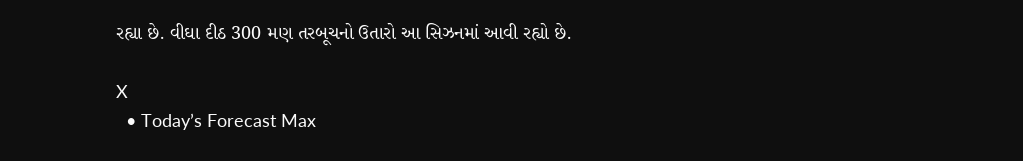રહ્યા છે. વીઘા દીઠ 300 મણ તરબૂચનો ઉતારો આ સિઝનમાં આવી રહ્યો છે.

X
  • Today’s Forecast Max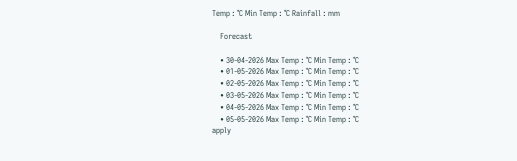Temp : °C Min Temp : °C Rainfall : mm

    Forecast

    • 30-04-2026 Max Temp : °C Min Temp : °C
    • 01-05-2026 Max Temp : °C Min Temp : °C
    • 02-05-2026 Max Temp : °C Min Temp : °C
    • 03-05-2026 Max Temp : °C Min Temp : °C
    • 04-05-2026 Max Temp : °C Min Temp : °C
    • 05-05-2026 Max Temp : °C Min Temp : °C
apply